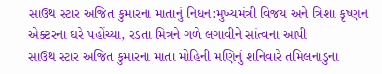સાઉથ સ્ટાર અજિત કુમારના માતાનું નિધન:મુખ્યમંત્રી વિજય અને ત્રિશા કૃષ્ણન એક્ટરના ઘરે પહોંચ્યા, રડતા મિત્રને ગળે લગાવીને સાંત્વના આપી
સાઉથ સ્ટાર અજિત કુમારના માતા મોહિની મણિનું શનિવારે તમિલનાડુના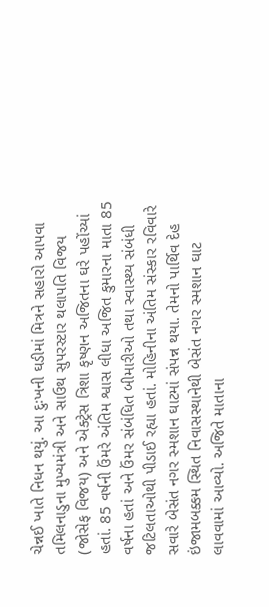ચેન્નઈ ખાતે નિધન થયું. આ દુઃખની ઘડીમાં મિત્રને સહારો આપવા તમિલનાડુના મુખ્યમંત્રી અને સાઉથ સુપરસ્ટાર થલાપતિ વિજય (જોસેફ વિજય) અને એક્ટ્રેસ ત્રિશા કૃષ્ણન અજિતના ઘરે પહોંચ્યાં હતાં. 85 વર્ષની ઉંમરે અંતિમ શ્વાસ લીધા અજિત કુમારના માતા 85 વર્ષના હતાં અને ઉંમર સંબંધિત બીમારીઓ તથા સ્વાસ્થ્ય સંબંધી જટિલતાઓથી પીડાઈ રહ્યા હતાં. મોહિનીના અંતિમ સંસ્કાર રવિવારે સવારે બેસંત નગર સ્મશાન ઘાટમાં સંપન્ન થયા. તેમનો પાર્થિવ દેહ ઇંજામબક્કમ સ્થિત નિવાસસ્થાનેથી બેસંત નગર સ્મશાન ઘાટ લાવવામાં આવ્યો. અજિતે માતાના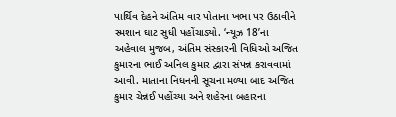પાર્થિવ દેહને અંતિમ વાર પોતાના ખભા પર ઉઠાવીને સ્મશાન ઘાટ સુધી પહોંચાડ્યો. ‘ન્યૂઝ 18’ના અહેવાલ મુજબ, અંતિમ સંસ્કારની વિધિઓ અજિત કુમારના ભાઈ અનિલ કુમાર દ્વારા સંપન્ન કરાવવામાં આવી. માતાના નિધનની સૂચના મળ્યા બાદ અજિત કુમાર ચેન્નઈ પહોંચ્યા અને શહેરના બહારના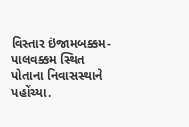વિસ્તાર ઇંજામબક્કમ-પાલવક્કમ સ્થિત પોતાના નિવાસસ્થાને પહોંચ્યા.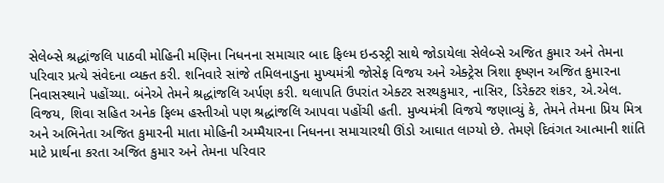સેલેબ્સે શ્રદ્ધાંજલિ પાઠવી મોહિની મણિના નિધનના સમાચાર બાદ ફિલ્મ ઇન્ડસ્ટ્રી સાથે જોડાયેલા સેલેબ્સે અજિત કુમાર અને તેમના પરિવાર પ્રત્યે સંવેદના વ્યક્ત કરી. શનિવારે સાંજે તમિલનાડુના મુખ્યમંત્રી જોસેફ વિજય અને એક્ટ્રેસ ત્રિશા કૃષ્ણન અજિત કુમારના નિવાસસ્થાને પહોંચ્યા. બંનેએ તેમને શ્રદ્ધાંજલિ અર્પણ કરી. થલાપતિ ઉપરાંત એક્ટર સરથકુમાર, નાસિર, ડિરેક્ટર શંકર, એ.એલ. વિજય, શિવા સહિત અનેક ફિલ્મ હસ્તીઓ પણ શ્રદ્ધાંજલિ આપવા પહોંચી હતી. મુખ્યમંત્રી વિજયે જણાવ્યું કે, તેમને તેમના પ્રિય મિત્ર અને અભિનેતા અજિત કુમારની માતા મોહિની અમ્મૈયારના નિધનના સમાચારથી ઊંડો આઘાત લાગ્યો છે. તેમણે દિવંગત આત્માની શાંતિ માટે પ્રાર્થના કરતા અજિત કુમાર અને તેમના પરિવાર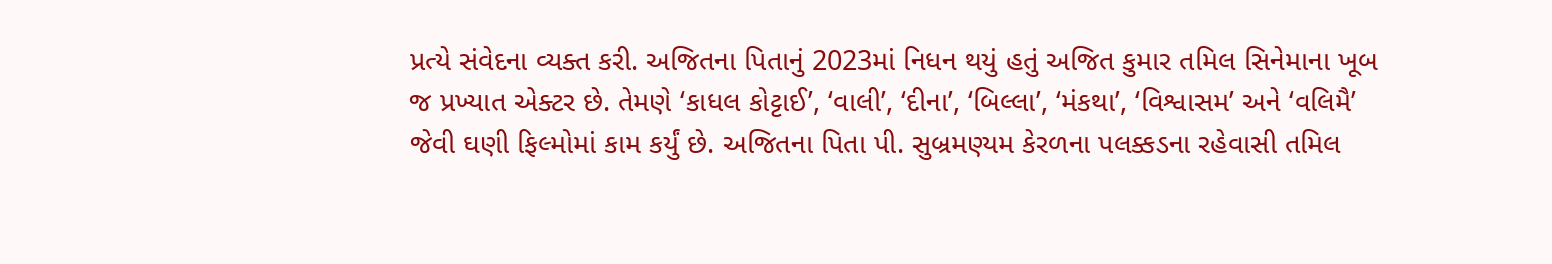પ્રત્યે સંવેદના વ્યક્ત કરી. અજિતના પિતાનું 2023માં નિધન થયું હતું અજિત કુમાર તમિલ સિનેમાના ખૂબ જ પ્રખ્યાત એક્ટર છે. તેમણે ‘કાધલ કોટ્ટાઈ’, ‘વાલી’, ‘દીના’, ‘બિલ્લા’, ‘મંકથા’, ‘વિશ્વાસમ’ અને ‘વલિમૈ’ જેવી ઘણી ફિલ્મોમાં કામ કર્યું છે. અજિતના પિતા પી. સુબ્રમણ્યમ કેરળના પલક્કડના રહેવાસી તમિલ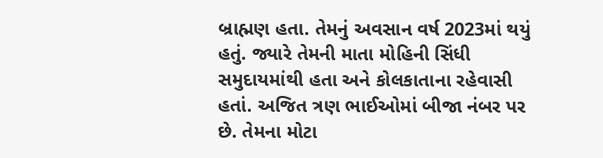બ્રાહ્મણ હતા. તેમનું અવસાન વર્ષ 2023માં થયું હતું. જ્યારે તેમની માતા મોહિની સિંધી સમુદાયમાંથી હતા અને કોલકાતાના રહેવાસી હતાં. અજિત ત્રણ ભાઈઓમાં બીજા નંબર પર છે. તેમના મોટા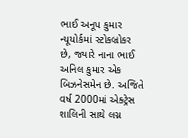ભાઈ અનૂપ કુમાર ન્યૂયોર્કમાં સ્ટોકબ્રોકર છે, જ્યારે નાના ભાઈ અનિલ કુમાર એક બિઝનેસમેન છે. અજિતે વર્ષ 2000માં એક્ટ્રેસ શાલિની સાથે લગ્ન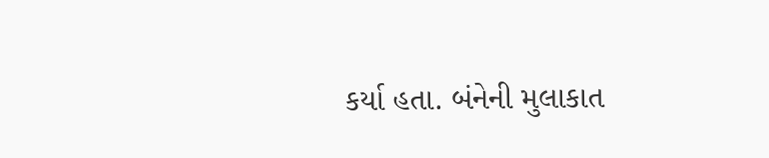કર્યા હતા. બંનેની મુલાકાત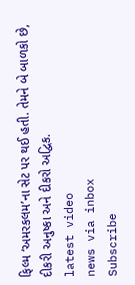ફિલ્મ ‘અમરકલમ’ના સેટ પર થઈ હતી. તેમને બે બાળકો છે, દીકરી અનુષ્કા અને દીકરો અદ્વિક.
latest video
news via inbox
Subscribe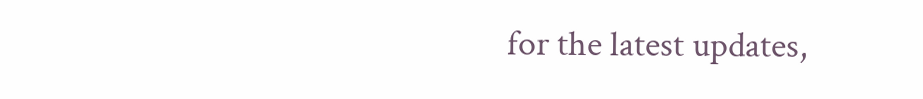for the latest updates,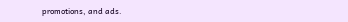promotions, and ads.